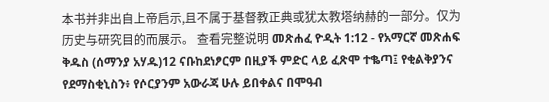本书并非出自上帝启示,且不属于基督教正典或犹太教塔纳赫的一部分。仅为历史与研究目的而展示。 查看完整说明 መጽሐፈ ዮዲት 1:12 - የአማርኛ መጽሐፍ ቅዱስ (ሰማንያ አሃዱ)12 ናቡከደነፆርም በዚያች ምድር ላይ ፈጽሞ ተቈጣ፤ የቂልቅያንና የደማስቂኒስን፥ የሶርያንም አውራጃ ሁሉ ይበቀልና በሞዓብ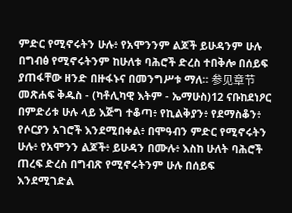ምድር የሚኖሩትን ሁሉ፥ የአሞንንም ልጆች ይሁዳንም ሁሉ በግብፅ የሚኖሩትንም ከሁለቱ ባሕሮች ድረስ ተበቅሎ በሰይፍ ያጠፋቸው ዘንድ በዙፋኑና በመንግሥቱ ማለ። 参见章节መጽሐፍ ቅዱስ - (ካቶሊካዊ እትም - ኤማሁስ)12 ናቡከደነዖር በምድሪቱ ሁሉ ላይ እጅግ ተቆጣ፥ የኪልቅያን፥ የደማስቆን፥ የሶርያን አገሮች እንደሚበቀል፥ በሞዓብን ምድር የሚኖሩትን ሁሉ፥ የአሞንን ልጆች፥ ይሁዳን በሙሉ፥ እስከ ሁለት ባሕሮች ጠረፍ ድረስ በግብጽ የሚኖሩትንም ሁሉ በሰይፍ እንደሚገድል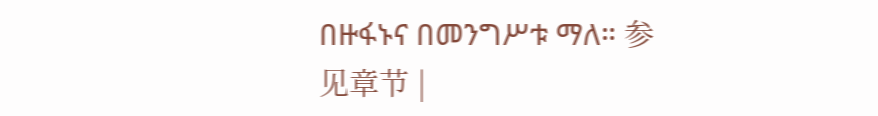በዙፋኑና በመንግሥቱ ማለ። 参见章节 |